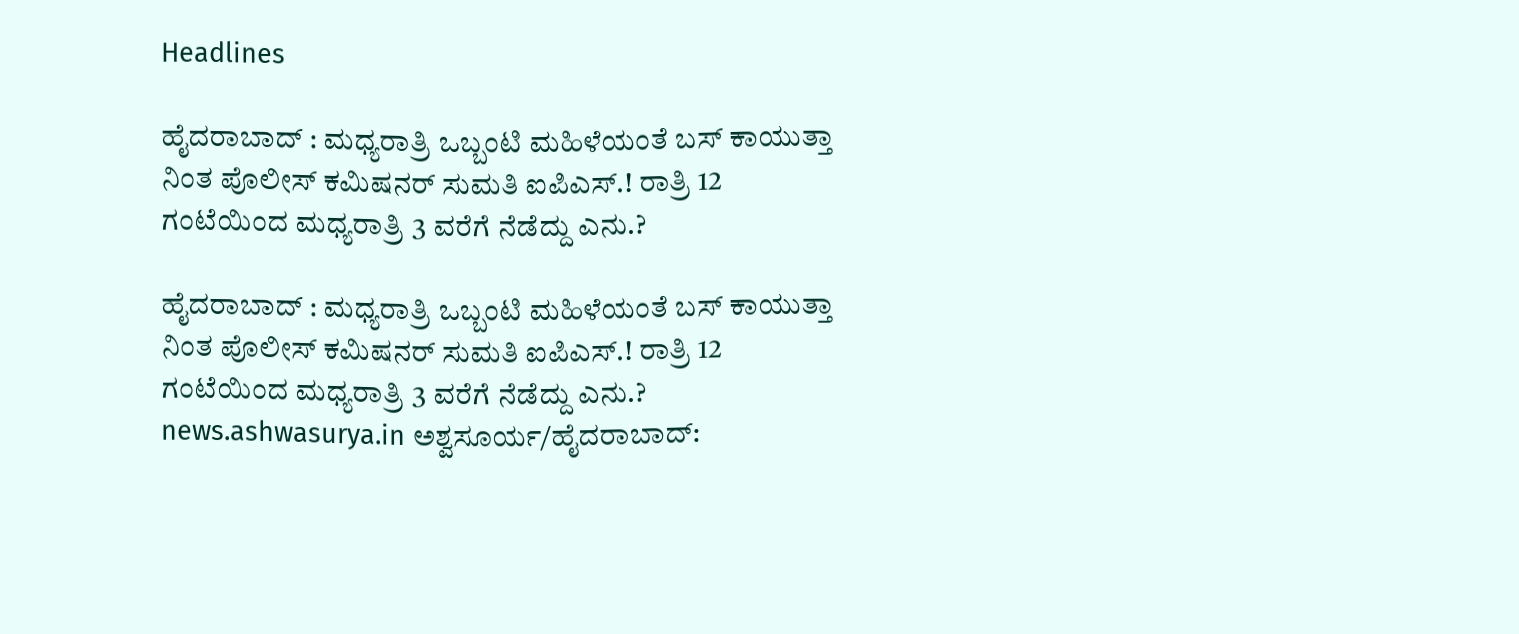Headlines

ಹೈದರಾಬಾದ್ : ಮಧ್ಯರಾತ್ರಿ ಒಬ್ಬಂಟಿ ಮಹಿಳೆಯಂತೆ ಬಸ್‌ ಕಾಯುತ್ತಾ ನಿಂತ ಪೊಲೀಸ್ ಕಮಿಷನರ್ ಸುಮತಿ ಐಪಿಎಸ್.! ರಾತ್ರಿ 12 ಗಂಟೆಯಿಂದ ಮಧ್ಯರಾತ್ರಿ 3 ವರೆಗೆ‌ ನೆಡೆದ್ದು ಎನು.?

ಹೈದರಾಬಾದ್ : ಮಧ್ಯರಾತ್ರಿ ಒಬ್ಬಂಟಿ ಮಹಿಳೆಯಂತೆ ಬಸ್‌ ಕಾಯುತ್ತಾ ನಿಂತ ಪೊಲೀಸ್ ಕಮಿಷನರ್ ಸುಮತಿ ಐಪಿಎಸ್.! ರಾತ್ರಿ 12 ಗಂಟೆಯಿಂದ ಮಧ್ಯರಾತ್ರಿ 3 ವರೆಗೆ‌ ನೆಡೆದ್ದು ಎನು.? news.ashwasurya.in ಅಶ್ವಸೂರ್ಯ/ಹೈದರಾಬಾದ್: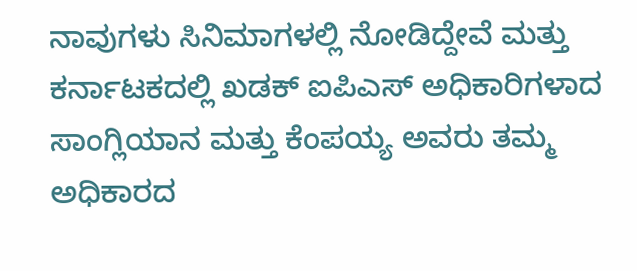ನಾವುಗಳು ಸಿನಿಮಾಗಳಲ್ಲಿ ನೋಡಿದ್ದೇವೆ ಮತ್ತು ಕರ್ನಾಟಕದಲ್ಲಿ ಖಡಕ್ ಐಪಿಎಸ್ ಅಧಿಕಾರಿಗಳಾದ ಸಾಂಗ್ಲಿಯಾನ ಮತ್ತು ಕೆಂಪಯ್ಯ ಅವರು ತಮ್ಮ ಅಧಿಕಾರದ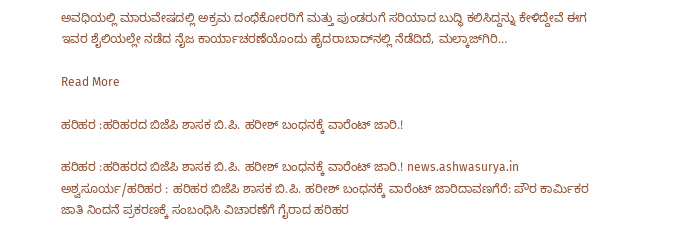ಅವಧಿಯಲ್ಲಿ ಮಾರುವೇಷದಲ್ಲಿ ಅಕ್ರಮ ದಂಧೆಕೋರರಿಗೆ ಮತ್ತು ಪುಂಡರುಗೆ ಸರಿಯಾದ ಬುದ್ಧಿ ಕಲಿಸಿದ್ದನ್ನು ಕೇಳಿದ್ದೇವೆ ಈಗ ಇವರ ಶೈಲಿಯಲ್ಲೇ ನಡೆದ ನೈಜ ಕಾರ್ಯಾಚರಣೆಯೊಂದು ಹೈದರಾಬಾದ್‌‌ನಲ್ಲಿ ನೆಡೆದಿದೆ, ಮಲ್ಕಾಜ್‌ಗಿರಿ…

Read More

ಹರಿಹರ :ಹರಿಹರದ ಬಿಜೆಪಿ ಶಾಸಕ ಬಿ.ಪಿ. ಹರೀಶ್ ಬಂಧನಕ್ಕೆ ವಾರೆಂಟ್ ಜಾರಿ.!

ಹರಿಹರ :ಹರಿಹರದ ಬಿಜೆಪಿ ಶಾಸಕ ಬಿ.ಪಿ. ಹರೀಶ್ ಬಂಧನಕ್ಕೆ ವಾರೆಂಟ್ ಜಾರಿ.! news.ashwasurya.in ಅಶ್ವಸೂರ್ಯ/ಹರಿಹರ : ಹರಿಹರ ಬಿಜೆಪಿ ಶಾಸಕ ಬಿ.ಪಿ. ಹರೀಶ್ ಬಂಧನಕ್ಕೆ ವಾರೆಂಟ್ ಜಾರಿದಾವಣಗೆರೆ: ಪೌರ ಕಾರ್ಮಿಕರ ಜಾತಿ ನಿಂದನೆ ಪ್ರಕರಣಕ್ಕೆ ಸಂಬಂಧಿಸಿ ವಿಚಾರಣೆಗೆ ಗೈರಾದ ಹರಿಹರ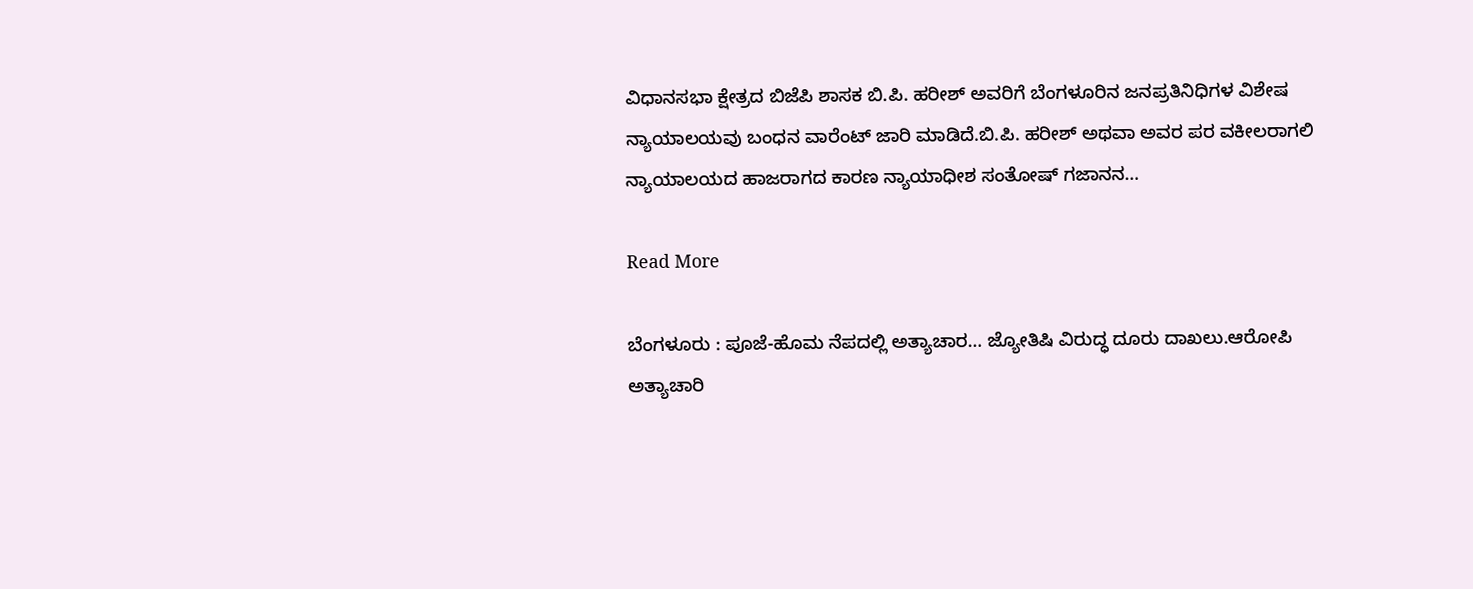ವಿಧಾನಸಭಾ ಕ್ಷೇತ್ರದ ಬಿಜೆಪಿ ಶಾಸಕ ಬಿ.ಪಿ. ಹರೀಶ್ ಅವರಿಗೆ ಬೆಂಗಳೂರಿನ ಜನಪ್ರತಿನಿಧಿಗಳ ವಿಶೇಷ ನ್ಯಾಯಾಲಯವು ಬಂಧನ ವಾರೆಂಟ್ ಜಾರಿ ಮಾಡಿದೆ.ಬಿ.ಪಿ. ಹರೀಶ್ ಅಥವಾ ಅವರ ಪರ ವಕೀಲರಾಗಲಿ ನ್ಯಾಯಾಲಯದ ಹಾಜರಾಗದ ಕಾರಣ ನ್ಯಾಯಾಧೀಶ ಸಂತೋಷ್ ಗಜಾನನ…

Read More

ಬೆಂಗಳೂರು : ಪೂಜೆ-ಹೊಮ ನೆಪದಲ್ಲಿ ಅತ್ಯಾಚಾರ… ಜ್ಯೋತಿಷಿ ವಿರುದ್ಧ ದೂರು ದಾಖಲು.ಆರೋಪಿ ಅತ್ಯಾಚಾರಿ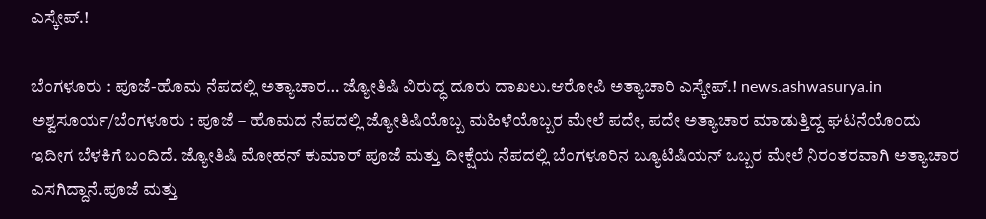ಎಸ್ಕೇಪ್.!

ಬೆಂಗಳೂರು : ಪೂಜೆ-ಹೊಮ ನೆಪದಲ್ಲಿ ಅತ್ಯಾಚಾರ… ಜ್ಯೋತಿಷಿ ವಿರುದ್ಧ ದೂರು ದಾಖಲು.ಆರೋಪಿ ಅತ್ಯಾಚಾರಿ ಎಸ್ಕೇಪ್.! news.ashwasurya.in ಅಶ್ವಸೂರ್ಯ/ಬೆಂಗಳೂರು : ಪೂಜೆ – ಹೊಮದ ನೆಪದಲ್ಲಿ ಜ್ಯೋತಿಷಿಯೊಬ್ಬ ಮಹಿಳೆಯೊಬ್ಬರ ಮೇಲೆ ಪದೇ, ಪದೇ ಅತ್ಯಾಚಾರ ಮಾಡುತ್ತಿದ್ದ ಘಟನೆಯೊಂದು ಇದೀಗ ಬೆಳಕಿಗೆ ಬಂದಿದೆ. ಜ್ಯೋತಿಷಿ ಮೋಹನ್ ಕುಮಾರ್ ಪೂಜೆ ಮತ್ತು ದೀಕ್ಷೆಯ ನೆಪದಲ್ಲಿ ಬೆಂಗಳೂರಿನ ಬ್ಯೂಟಿಷಿಯನ್ ಒಬ್ಬರ ಮೇಲೆ ನಿರಂತರವಾಗಿ ಅತ್ಯಾಚಾರ ಎಸಗಿದ್ದಾನೆ.ಪೂಜೆ ಮತ್ತು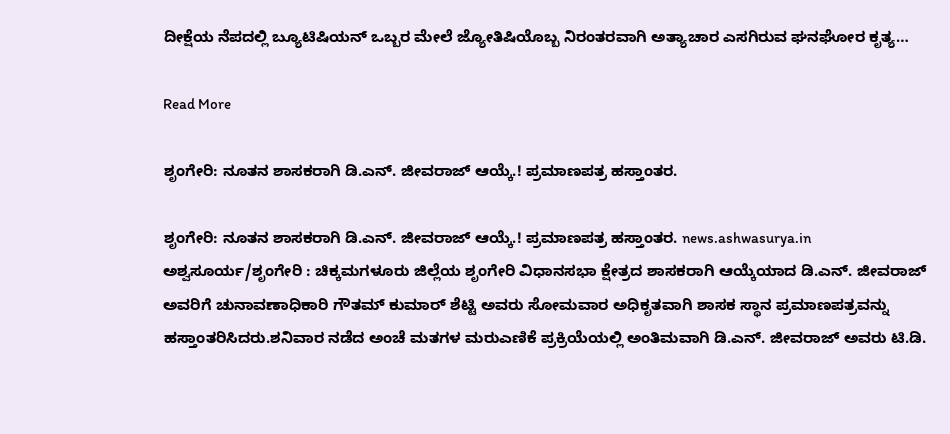ದೀಕ್ಷೆಯ ನೆಪದಲ್ಲಿ ಬ್ಯೂಟಿಷಿಯನ್ ಒಬ್ಬರ ಮೇಲೆ ಜ್ಯೋತಿಷಿಯೊಬ್ಬ ನಿರಂತರವಾಗಿ ಅತ್ಯಾಚಾರ ಎಸಗಿರುವ ಘನಘೋರ ಕೃತ್ಯ…

Read More

ಶೃಂಗೇರಿ: ನೂತನ ಶಾಸಕರಾಗಿ ಡಿ.ಎನ್. ಜೀವರಾಜ್ ಆಯ್ಕೆ.! ಪ್ರಮಾಣಪತ್ರ ಹಸ್ತಾಂತರ.

ಶೃಂಗೇರಿ: ನೂತನ ಶಾಸಕರಾಗಿ ಡಿ.ಎನ್. ಜೀವರಾಜ್ ಆಯ್ಕೆ.! ಪ್ರಮಾಣಪತ್ರ ಹಸ್ತಾಂತರ. news.ashwasurya.in ಅಶ್ವಸೂರ್ಯ/ಶೃಂಗೇರಿ : ಚಿಕ್ಕಮಗಳೂರು ಜಿಲ್ಲೆಯ ಶೃಂಗೇರಿ ವಿಧಾನಸಭಾ ಕ್ಷೇತ್ರದ ಶಾಸಕರಾಗಿ ಆಯ್ಕೆಯಾದ ಡಿ.ಎನ್. ಜೀವರಾಜ್ ಅವರಿಗೆ ಚುನಾವಣಾಧಿಕಾರಿ ಗೌತಮ್ ಕುಮಾರ್ ಶೆಟ್ಟಿ ಅವರು ಸೋಮವಾರ ಅಧಿಕೃತವಾಗಿ ಶಾಸಕ ಸ್ಥಾನ ಪ್ರಮಾಣಪತ್ರವನ್ನು ಹಸ್ತಾಂತರಿಸಿದರು.ಶನಿವಾರ ನಡೆದ ಅಂಚೆ ಮತಗಳ ಮರುಎಣಿಕೆ ಪ್ರಕ್ರಿಯೆಯಲ್ಲಿ ಅಂತಿಮವಾಗಿ ಡಿ.ಎನ್. ಜೀವರಾಜ್ ಅವರು ಟಿ.ಡಿ.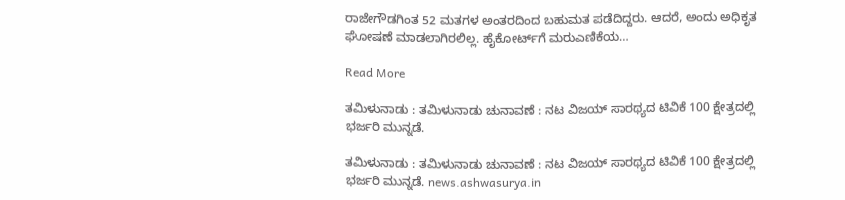ರಾಜೇಗೌಡಗಿಂತ 52 ಮತಗಳ ಅಂತರದಿಂದ ಬಹುಮತ ಪಡೆದಿದ್ದರು. ಆದರೆ, ಅಂದು ಅಧಿಕೃತ ಘೋಷಣೆ ಮಾಡಲಾಗಿರಲಿಲ್ಲ. ಹೈಕೋರ್ಟ್‌ಗೆ ಮರುಎಣಿಕೆಯ…

Read More

ತಮಿಳುನಾಡು : ತಮಿಳುನಾಡು ಚುನಾವಣೆ : ನಟ ವಿಜಯ್ ಸಾರಥ್ಯದ ಟಿವಿಕೆ 100 ಕ್ಷೇತ್ರದಲ್ಲಿ ಭರ್ಜರಿ ಮುನ್ನಡೆ.

ತಮಿಳುನಾಡು : ತಮಿಳುನಾಡು ಚುನಾವಣೆ : ನಟ ವಿಜಯ್ ಸಾರಥ್ಯದ ಟಿವಿಕೆ 100 ಕ್ಷೇತ್ರದಲ್ಲಿ ಭರ್ಜರಿ ಮುನ್ನಡೆ. news.ashwasurya.in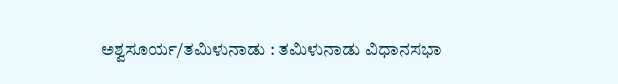ಅಶ್ವಸೂರ್ಯ/ತಮಿಳುನಾಡು : ತಮಿಳುನಾಡು ವಿಧಾನಸಭಾ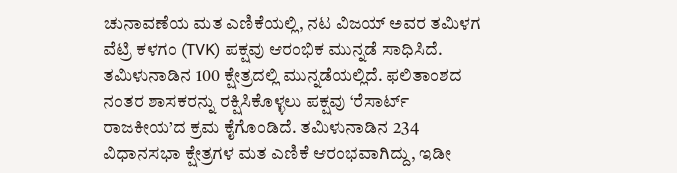ಚುನಾವಣೆಯ ಮತ ಎಣಿಕೆಯಲ್ಲಿ, ನಟ ವಿಜಯ್ ಅವರ ತಮಿಳಗ ವೆಟ್ರಿ ಕಳಗಂ (TVK) ಪಕ್ಷವು ಆರಂಭಿಕ ಮುನ್ನಡೆ ಸಾಧಿಸಿದೆ. ತಮಿಳುನಾಡಿನ 100 ಕ್ಷೇತ್ರದಲ್ಲಿ ಮುನ್ನಡೆಯಲ್ಲಿದೆ. ಫಲಿತಾಂಶದ ನಂತರ ಶಾಸಕರನ್ನು ರಕ್ಷಿಸಿಕೊಳ್ಳಲು ಪಕ್ಷವು ‘ರೆಸಾರ್ಟ್ ರಾಜಕೀಯ’ದ ಕ್ರಮ ಕೈಗೊಂಡಿದೆ. ತಮಿಳುನಾಡಿನ 234 ವಿಧಾನಸಭಾ ಕ್ಷೇತ್ರಗಳ ಮತ ಎಣಿಕೆ ಆರಂಭವಾಗಿದ್ದು, ಇಡೀ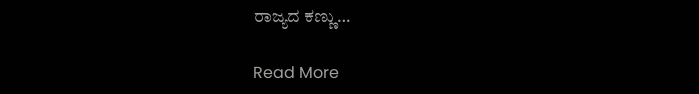ರಾಜ್ಯದ ಕಣ್ಣು…

Read More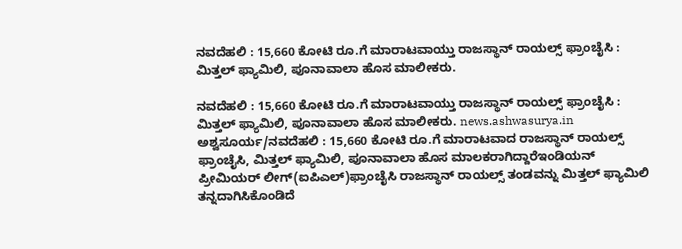ನವದೆಹಲಿ : 15,660 ಕೋಟಿ ರೂ.ಗೆ ಮಾರಾಟವಾಯ್ತು ರಾಜಸ್ಥಾನ್ ರಾಯಲ್ಸ್ ಫ್ರಾಂಚೈಸಿ : ಮಿತ್ತಲ್ ಫ್ಯಾಮಿಲಿ, ಪೂನಾವಾಲಾ ಹೊಸ ಮಾಲೀಕರು.

ನವದೆಹಲಿ : 15,660 ಕೋಟಿ ರೂ.ಗೆ ಮಾರಾಟವಾಯ್ತು ರಾಜಸ್ಥಾನ್ ರಾಯಲ್ಸ್ ಫ್ರಾಂಚೈಸಿ : ಮಿತ್ತಲ್ ಫ್ಯಾಮಿಲಿ, ಪೂನಾವಾಲಾ ಹೊಸ ಮಾಲೀಕರು. news.ashwasurya.in ಅಶ್ವಸೂರ್ಯ/ನವದೆಹಲಿ : 15,660 ಕೋಟಿ ರೂ.ಗೆ ಮಾರಾಟವಾದ ರಾಜಸ್ಥಾನ್ ರಾಯಲ್ಸ್ ಫ್ರಾಂಚೈಸಿ, ಮಿತ್ತಲ್ ಫ್ಯಾಮಿಲಿ, ಪೂನಾವಾಲಾ ಹೊಸ ಮಾಲಕರಾಗಿದ್ದಾರೆಇಂಡಿಯನ್ ಪ್ರೀಮಿಯರ್ ಲೀಗ್(ಐಪಿಎಲ್)ಫ್ರಾಂಚೈಸಿ ರಾಜಸ್ಥಾನ್ ರಾಯಲ್ಸ್ ತಂಡವನ್ನು ಮಿತ್ತಲ್ ಫ್ಯಾಮಿಲಿ ತನ್ನದಾಗಿಸಿಕೊಂಡಿದೆ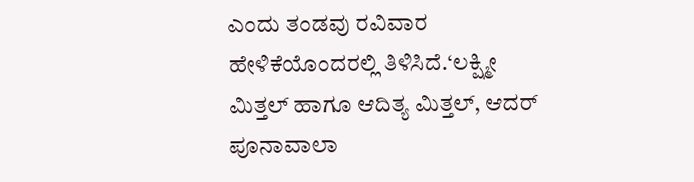ಎಂದು ತಂಡವು ರವಿವಾರ ಹೇಳಿಕೆಯೊಂದರಲ್ಲಿ ತಿಳಿಸಿದೆ.‘ಲಕ್ಷ್ಮೀ ಮಿತ್ತಲ್ ಹಾಗೂ ಆದಿತ್ಯ ಮಿತ್ತಲ್, ಆದರ್ ಪೂನಾವಾಲಾ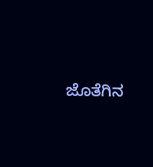ಜೊತೆಗಿನ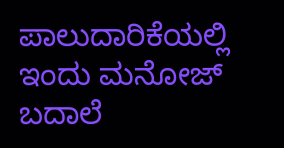ಪಾಲುದಾರಿಕೆಯಲ್ಲಿ ಇಂದು ಮನೋಜ್ ಬದಾಲೆ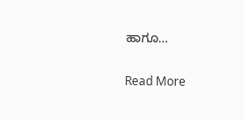ಹಾಗೂ…

Read More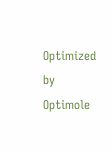Optimized by Optimole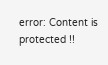error: Content is protected !!